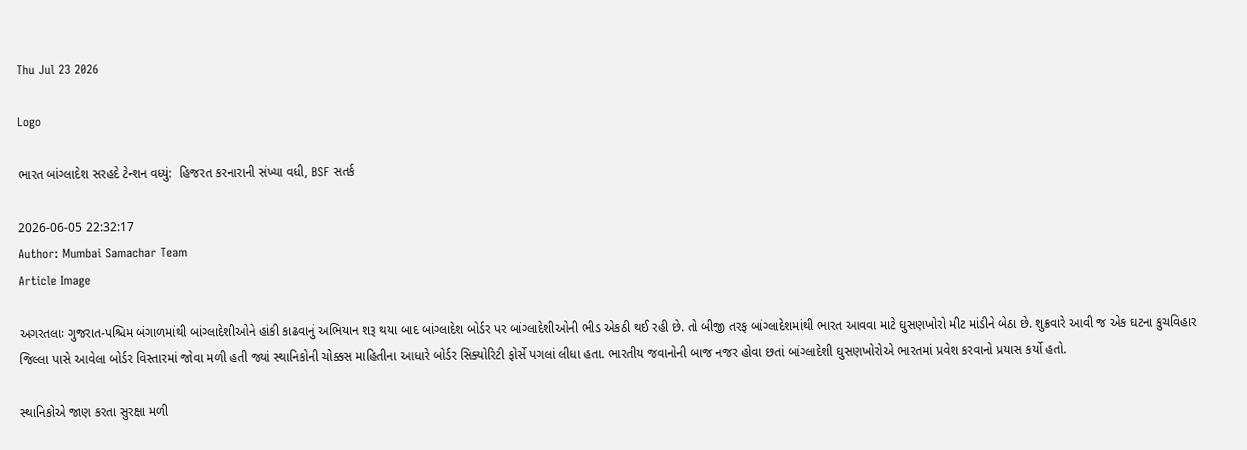Thu Jul 23 2026

Logo

ભારત બાંગ્લાદેશ સરહદે ટેન્શન વધ્યું:  હિજરત કરનારાની સંખ્યા વધી, BSF સતર્ક

2026-06-05 22:32:17
Author: Mumbai Samachar Team
Article Image

અગરતલાઃ ગુજરાત-પશ્ચિમ બંગાળમાંથી બાંગ્લાદેશીઓને હાંકી કાઢવાનું અભિયાન શરૂ થયા બાદ બાંગ્લાદેશ બોર્ડર પર બાંગ્લાદેશીઓની ભીડ એકઠી થઈ રહી છે. તો બીજી તરફ બાંગ્લાદેશમાંથી ભારત આવવા માટે ઘુસણખોરો મીટ માંડીને બેઠા છે. શુક્રવારે આવી જ એક ઘટના કુચવિહાર જિલ્લા પાસે આવેલા બોર્ડર વિસ્તારમાં જોવા મળી હતી જ્યાં સ્થાનિકોની ચોક્કસ માહિતીના આધારે બોર્ડર સિક્યોરિટી ફોર્સે પગલાં લીધા હતા. ભારતીય જવાનોની બાજ નજર હોવા છતાં બાંગ્લાદેશી ઘુસણખોરોએ ભારતમાં પ્રવેશ કરવાનો પ્રયાસ કર્યો હતો.

સ્થાનિકોએ જાણ કરતા સુરક્ષા મળી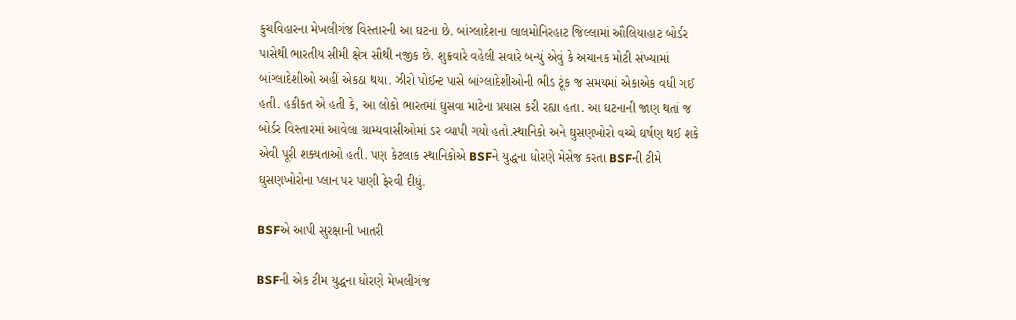કુચવિહારના મેખલીગંજ વિસ્તારની આ ઘટના છે. બાંગ્લાદેશના લાલમોનિરહાટ જિલ્લામાં ઔલિયાહાટ બોર્ડર પાસેથી ભારતીય સીમી ક્ષેત્ર સૌથી નજીક છે. શુક્રવારે વહેલી સવારે બન્યું એવું કે અચાનક મોટી સંખ્યામાં બાંગ્લાદેશીઓ અહીં એકઠા થયા. ઝીરો પોઈન્ટ પાસે બાંગ્લાદેશીઓની ભીડ ટૂંક જ સમયમાં એકાએક વધી ગઈ હતી. હકીકત એ હતી કે, આ લોકો ભારતમાં ઘુસવા માટેના પ્રયાસ કરી રહ્યા હતા. આ ઘટનાની જાણ થતાં જ બોર્ડર વિસ્તારમાં આવેલા ગ્રામ્યવાસીઓમાં ડર વ્યાપી ગયો હતો.સ્થાનિકો અને ઘુસણખોરો વચ્ચે ઘર્ષણ થઈ શકે એવી પૂરી શક્યતાઓ હતી. પણ કેટલાક સ્થાનિકોએ BSFને યુદ્ધના ધોરણે મેસેજ કરતા BSFની ટીમે ઘુસણખોરોના પ્લાન પર પાણી ફેરવી દીધું.

BSFએ આપી સુરક્ષાની ખાતરી

BSFની એક ટીમ યુદ્ધના ધોરણે મેખલીગંજ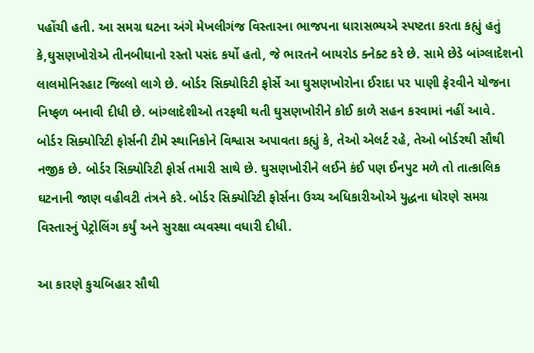પહોંચી હતી. આ સમગ્ર ઘટના અંગે મેખલીગંજ વિસ્તારના ભાજપના ધારાસભ્યએ સ્પષ્ટતા કરતા કહ્યું હતું કે,ઘુસણખોરોએ તીનબીઘાનો રસ્તો પસંદ કર્યો હતો, જે ભારતને બાયરોડ ક્નેક્ટ કરે છે. સામે છેડે બાંગ્લાદેશનો લાલમોનિરહાટ જિલ્લો લાગે છે. બોર્ડર સિક્યોરિટી ફોર્સે આ ઘુસણખોરોના ઈરાદા પર પાણી ફેરવીને યોજના નિષ્ફળ બનાવી દીધી છે. બાંગ્લાદેશીઓ તરફથી થતી ઘુસણખોરીને કોઈ કાળે સહન કરવામાં નહીં આવે. બોર્ડર સિક્યોરિટી ફોર્સની ટીમે સ્થાનિકોને વિશ્વાસ અપાવતા કહ્યું કે, તેઓ એલર્ટ રહે, તેઓ બોર્ડરથી સૌથી નજીક છે. બોર્ડર સિક્યોરિટી ફોર્સ તમારી સાથે છે. ઘુસણખોરીને લઈને કંઈ પણ ઈનપુટ મળે તો તાત્કાલિક ઘટનાની જાણ વહીવટી તંત્રને કરે. બોર્ડર સિક્યોરિટી ફોર્સના ઉચ્ચ અધિકારીઓએ યુદ્ધના ધોરણે સમગ્ર વિસ્તારનું પેટ્રોલિંગ કર્યું અને સુરક્ષા વ્યવસ્થા વધારી દીધી.

આ કારણે કુચબિહાર સૌથી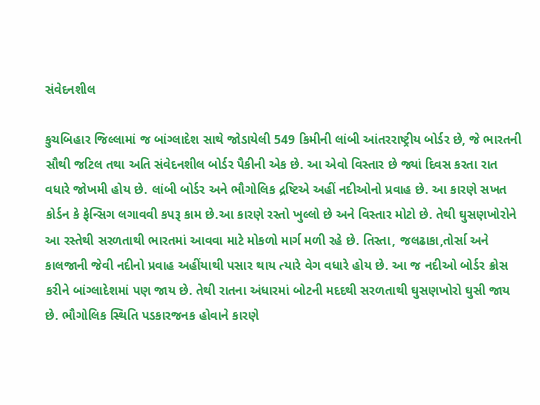સંવેદનશીલ

કુચબિહાર જિલ્લામાં જ બાંગ્લાદેશ સાથે જોડાયેલી 549 કિમીની લાંબી આંતરરાષ્ટ્રીય બોર્ડર છે, જે ભારતની સૌથી જટિલ તથા અતિ સંવેદનશીલ બોર્ડર પૈકીની એક છે. આ એવો વિસ્તાર છે જ્યાં દિવસ કરતા રાત વધારે જોખમી હોય છે. લાંબી બોર્ડર અને ભૌગોલિક દ્રષ્ટિએ અહીં નદીઓનો પ્રવાહ છે. આ કારણે સખત કોર્ડન કે ફેન્સિગ લગાવવી કપરૂ કામ છે.આ કારણે રસ્તો ખુલ્લો છે અને વિસ્તાર મોટો છે. તેથી ઘુસણખોરોને આ રસ્તેથી સરળતાથી ભારતમાં આવવા માટે મોકળો માર્ગ મળી રહે છે. તિસ્તા, જલઢાકા,તોર્સા અને કાલજાની જેવી નદીનો પ્રવાહ અહીંયાથી પસાર થાય ત્યારે વેગ વધારે હોય છે. આ જ નદીઓ બોર્ડર ક્રોસ કરીને બાંગ્લાદેશમાં પણ જાય છે. તેથી રાતના અંધારમાં બોટની મદદથી સરળતાથી ઘુસણખોરો ઘુસી જાય છે. ભૌગોલિક સ્થિતિ પડકારજનક હોવાને કારણે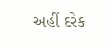અહીં દરેક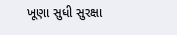ખૂણા સુધી સુરક્ષા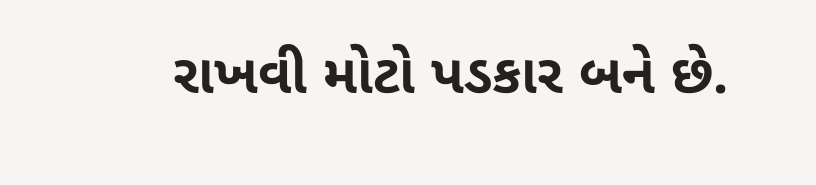રાખવી મોટો પડકાર બને છે.